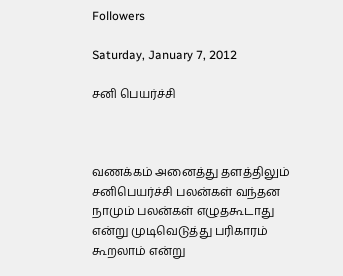Followers

Saturday, January 7, 2012

சனி பெயர்ச்சி



வணக்கம் அனைத்து தளத்திலும் சனிபெயர்ச்சி பலன்கள் வந்தன நாமும் பலன்கள் எழுதகூடாது என்று முடிவெடுத்து பரிகாரம் கூறலாம் என்று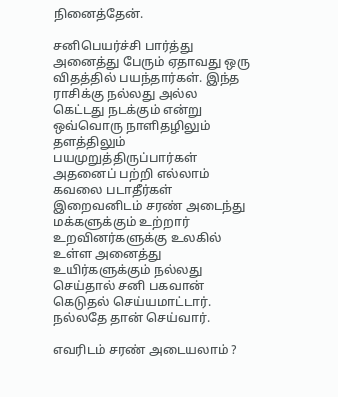நினைத்தேன்.

சனிபெயர்ச்சி பார்த்து அனைத்து பேரும் ஏதாவது ஒரு விதத்தில் பயந்தார்கள். இந்த ராசிக்கு நல்லது அல்ல கெட்டது நடக்கும் என்று ஒவ்வொரு நாளிதழிலும் தளத்திலும் பயமுறுத்திருப்பார்கள் அதனைப் பற்றி எல்லாம் கவலை படாதீர்கள் இறைவனிடம் சரண் அடைந்து மக்களுக்கும் உற்றார் உறவினர்களுக்கு உலகில் உள்ள அனைத்து உயிர்களுக்கும் நல்லது செய்தால் சனி பகவான் கெடுதல் செய்யமாட்டார். நல்லதே தான் செய்வார்.

எவரிடம் சரண் அடையலாம் ?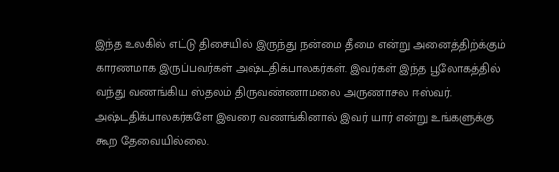இந்த உலகில் எட்டு திசையில் இருந்து நன்மை தீமை என்று அனைத்திற்க்கும் காரணமாக இருப்பவர்கள் அஷ்டதிக்பாலகர்கள். இவர்கள் இந்த பூலோகத்தில் வந்து வணங்கிய ஸ்தலம் திருவண்ணாமலை அருணாசல ஈஸ்வர். அஷ்டதிக்பாலகர்களே இவரை வணங்கினால் இவர் யார் என்று உங்களுக்கு கூற தேவையில்லை.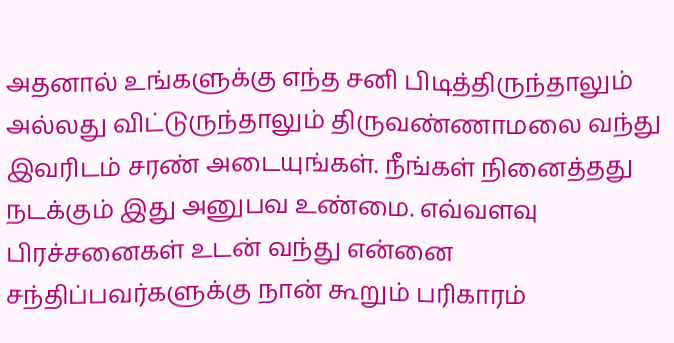அதனால் உங்களுக்கு எந்த சனி பிடித்திருந்தாலும் அல்லது விட்டுருந்தாலும் திருவண்ணாமலை வந்து இவரிடம் சரண் அடையுங்கள். நீங்கள் நினைத்தது நடக்கும் இது அனுபவ உண்மை. எவ்வளவு பிரச்சனைகள் உடன் வந்து என்னை சந்திப்பவர்களுக்கு நான் கூறும் பரிகாரம்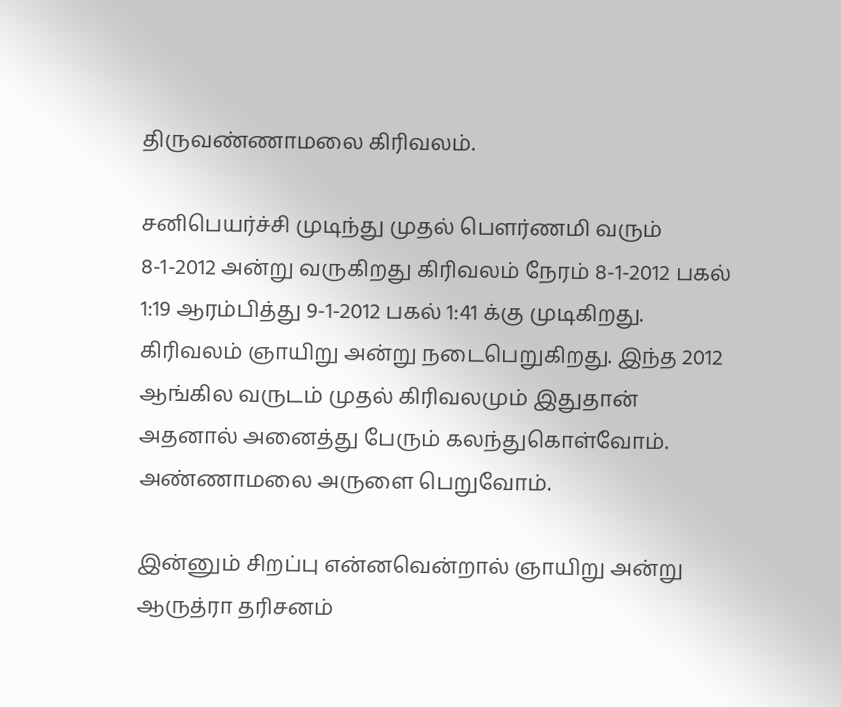திருவண்ணாமலை கிரிவலம்.

சனிபெயர்ச்சி முடிந்து முதல் பௌர்ணமி வரும் 8-1-2012 அன்று வருகிறது கிரிவலம் நேரம் 8-1-2012 பகல் 1:19 ஆரம்பித்து 9-1-2012 பகல் 1:41 க்கு முடிகிறது. கிரிவலம் ஞாயிறு அன்று நடைபெறுகிறது. இந்த 2012 ஆங்கில வருடம் முதல் கிரிவலமும் இதுதான் அதனால் அனைத்து பேரும் கலந்துகொள்வோம். அண்ணாமலை அருளை பெறுவோம்.

இன்னும் சிறப்பு என்னவென்றால் ஞாயிறு அன்று ஆருத்ரா தரிசனம்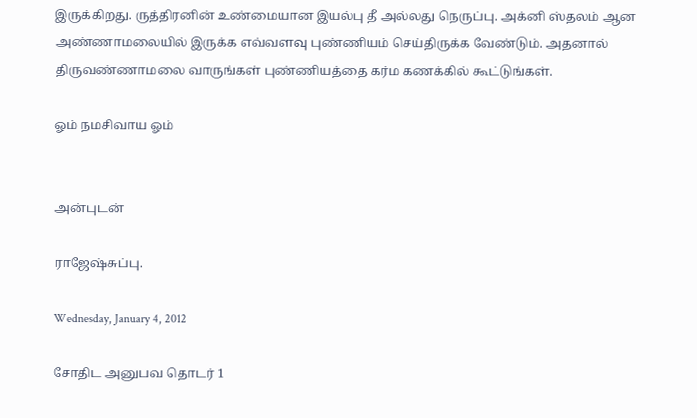இருக்கிறது. ருத்திரனின் உண்மையான இயல்பு தீ அல்லது நெருப்பு. அக்னி ஸ்தலம் ஆன அண்ணாமலையில் இருக்க எவ்வளவு புண்ணியம் செய்திருக்க வேண்டும். அதனால் திருவண்ணாமலை வாருங்கள் புண்ணியத்தை கர்ம கணக்கில் கூட்டுங்கள்.

ஓம் நமசிவாய ஓம்


அன்புடன்

ராஜேஷ்சுப்பு.

Wednesday, January 4, 2012

சோதிட அனுபவ தொடர் 1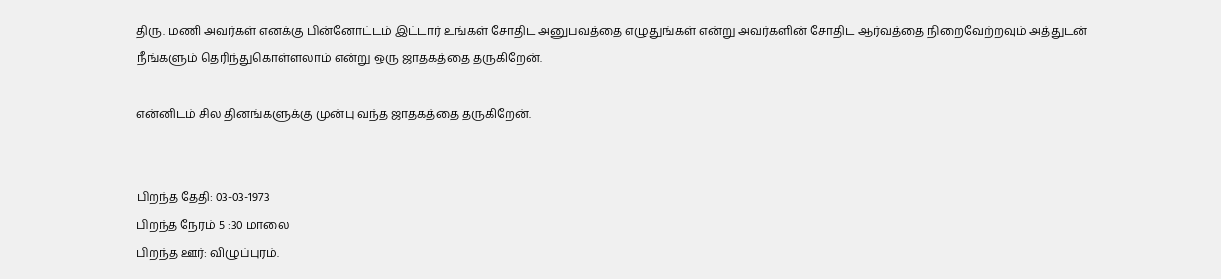திரு. மணி அவர்கள் எனக்கு பின்னோட்டம் இட்டார் உங்கள் சோதிட அனுபவத்தை எழுதுங்கள் என்று அவர்களின் சோதிட ஆர்வத்தை நிறைவேற்றவும் அத்துடன் நீங்களும் தெரிந்துகொள்ளலாம் என்று ஒரு ஜாதகத்தை தருகிறேன்.

என்னிடம் சில தினங்களுக்கு முன்பு வந்த ஜாதகத்தை தருகிறேன்.


பிறந்த தேதி: 03-03-1973
பிறந்த நேரம் 5 :30 மாலை
பிறந்த ஊர்: விழுப்புரம்.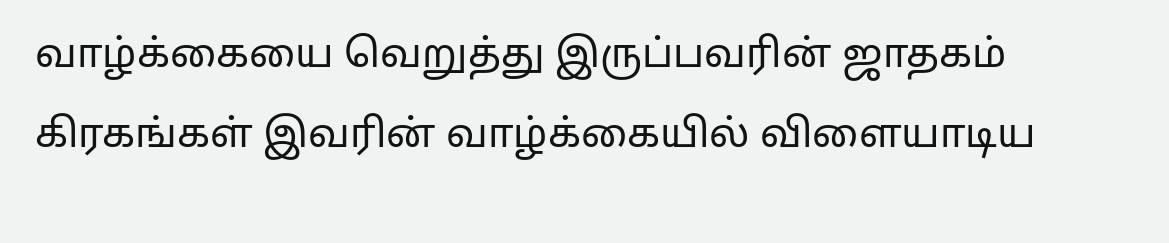வாழ்க்கையை வெறுத்து இருப்பவரின் ஜாதகம் கிரகங்கள் இவரின் வாழ்க்கையில் விளையாடிய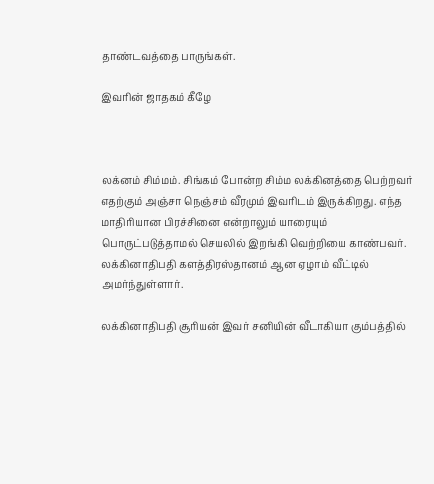தாண்டவத்தை பாருங்கள்.

இவரின் ஜாதகம் கீழே



லக்னம் சிம்மம். சிங்கம் போன்ற சிம்ம லக்கினத்தை பெற்றவர் எதற்கும் அஞ்சா நெஞ்சம் வீரமும் இவரிடம் இருக்கிறது. எந்த மாதிரியான பிரச்சினை என்றாலும் யாரையும் பொருட்படுத்தாமல் செயலில் இறங்கி வெற்றியை காண்பவர். லக்கினாதிபதி களத்திரஸ்தானம் ஆன ஏழாம் வீட்டில் அமர்ந்துள்ளார்.

லக்கினாதிபதி சூரியன் இவர் சனியின் வீடாகியா கும்பத்தில்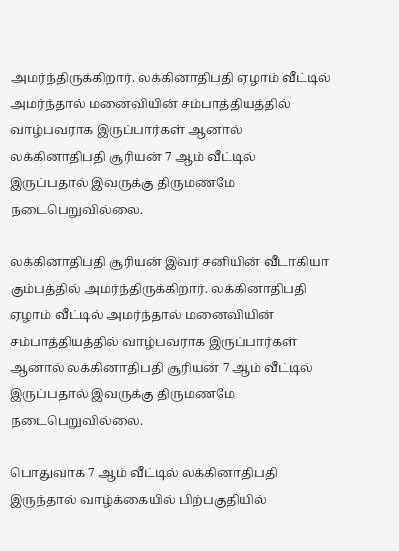அமர்ந்திருக்கிறார். லக்கினாதிபதி ஏழாம் வீட்டில் அமர்ந்தால் மனைவியின் சம்பாத்தியத்தில் வாழ்பவராக இருப்பார்கள் ஆனால் லக்கினாதிபதி சூரியன் 7 ஆம் வீட்டில் இருப்பதால் இவருக்கு திருமணமே நடைபெறுவில்லை.

லக்கினாதிபதி சூரியன் இவர் சனியின் வீடாகியா கும்பத்தில் அமர்ந்திருக்கிறார். லக்கினாதிபதி ஏழாம் வீட்டில் அமர்ந்தால் மனைவியின் சம்பாத்தியத்தில் வாழ்பவராக இருப்பார்கள் ஆனால் லக்கினாதிபதி சூரியன் 7 ஆம் வீட்டில் இருப்பதால் இவருக்கு திருமணமே நடைபெறுவில்லை.

பொதுவாக 7 ஆம் வீட்டில் லக்கினாதிபதி இருந்தால் வாழ்க்கையில் பிற்பகுதியில்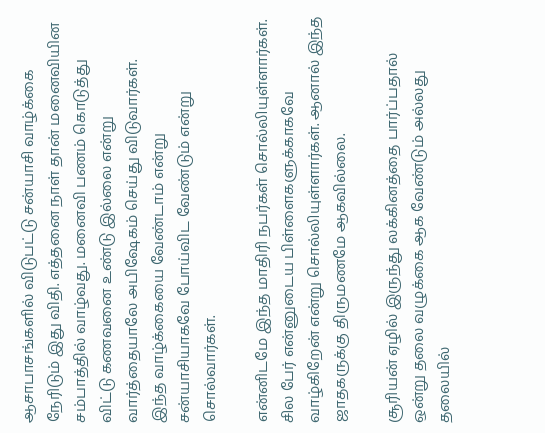ஆசாபாசங்களில் விடுபட்டு சன்யாசி வாழ்க்கை நேரிடும் இது விதி. எத்தனை நாள் தான் மனைவியின சம்பாத்தில் வாழ்வது. மனைவி பணம் கொடுத்து விட்டு கணவனை உண்டு இல்லை என்று வார்த்தையாலே அபிஷேகம் செய்து விடுவார்கள். இந்த வாழ்க்கையை வேண்டாம் என்று சன்யாசியாகவே போய்விட வேண்டும் என்று சொல்வார்கள்.

என்னிடமே இந்த மாதிரி நபர்கள் சொல்லியுள்ளார்கள். சில பேர் என்னுடைய பிள்ளைகளுக்காகவே வாழ்கிறேன் என்று சொல்லியுள்ளார்கள். ஆனால் இந்த ஜாதகருக்கு திருமணமே ஆகவில்லை.

சூரியன் ஏழில் இருந்து லக்கினத்தை பார்ப்பதால் ஒன்று தலை வழுக்கை ஆக வேண்டும் அல்லது தலையில்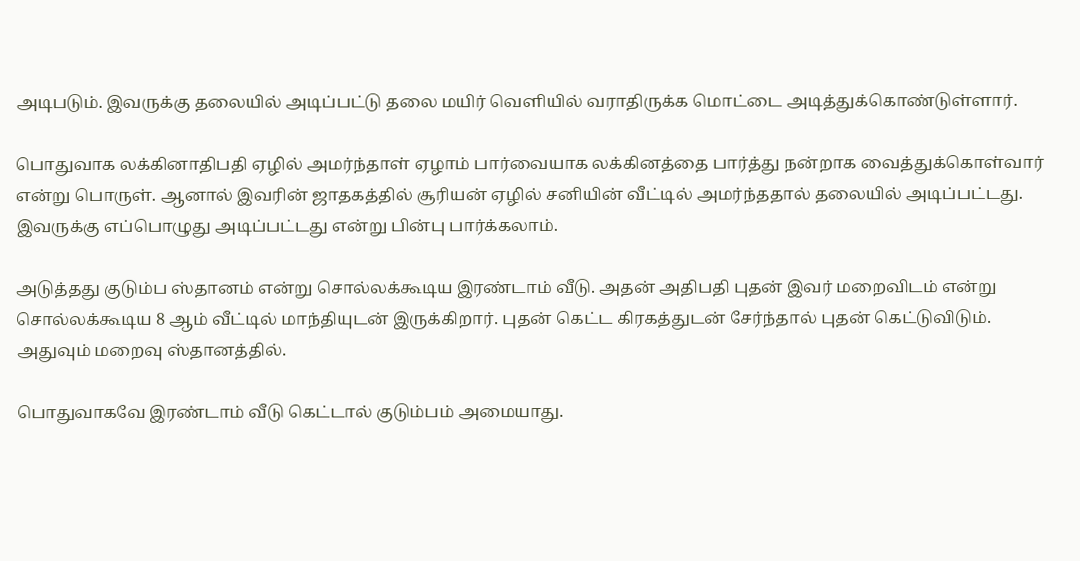அடிபடும். இவருக்கு தலையில் அடிப்பட்டு தலை மயிர் வெளியில் வராதிருக்க மொட்டை அடித்துக்கொண்டுள்ளார்.

பொதுவாக லக்கினாதிபதி ஏழில் அமர்ந்தாள் ஏழாம் பார்வையாக லக்கினத்தை பார்த்து நன்றாக வைத்துக்கொள்வார் என்று பொருள். ஆனால் இவரின் ஜாதகத்தில் சூரியன் ஏழில் சனியின் வீட்டில் அமர்ந்ததால் தலையில் அடிப்பட்டது. இவருக்கு எப்பொழுது அடிப்பட்டது என்று பின்பு பார்க்கலாம்.

அடுத்தது குடும்ப ஸ்தானம் என்று சொல்லக்கூடிய இரண்டாம் வீடு. அதன் அதிபதி புதன் இவர் மறைவிடம் என்று சொல்லக்கூடிய 8 ஆம் வீட்டில் மாந்தியுடன் இருக்கிறார். புதன் கெட்ட கிரகத்துடன் சேர்ந்தால் புதன் கெட்டுவிடும். அதுவும் மறைவு ஸ்தானத்தில்.

பொதுவாகவே இரண்டாம் வீடு கெட்டால் குடும்பம் அமையாது.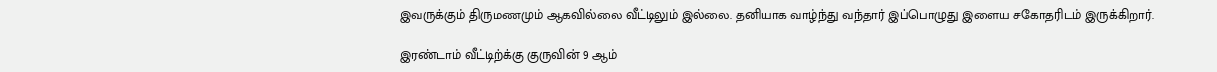இவருக்கும் திருமணமும் ஆகவில்லை வீட்டிலும் இல்லை. தனியாக வாழ்ந்து வந்தார் இப்பொழுது இளைய சகோதரிடம் இருக்கிறார்.

இரண்டாம் வீட்டிற்க்கு குருவின் 9 ஆம்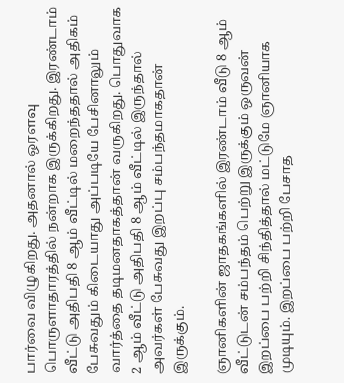பார்வை விழுகிறது. அதனால் ஒரளவு பொருளாதாரத்தில் நன்றாக இருக்கிறது. இரண்டாம் வீட்டு அதிபதி 8 ஆம் வீட்டில் மறைந்ததால் அதிகம் பேசுவதும் கிடையாது அப்படியே பேசினாலும் வார்த்தை தடிமனதாகத்தான் வருகிறது. பொதுவாக 2 ஆம் வீட்டு அதிபதி 8 ஆம் வீட்டில் இருந்தால் அவர்கள் பேசுவது இறப்பு சம்பந்தமாகதான் இருக்கும்.

ஞானிகளின் ஜாதகங்களில் இரண்டாம் வீடு 8 ஆம் வீட்டுடன் சம்பந்தம் பெற்று இருக்கும் ஒருவன் இறப்பை பற்றி சிந்தித்தால் மட்டுமே ஞானியாக முடியும். இறப்பை பற்றி பேசாத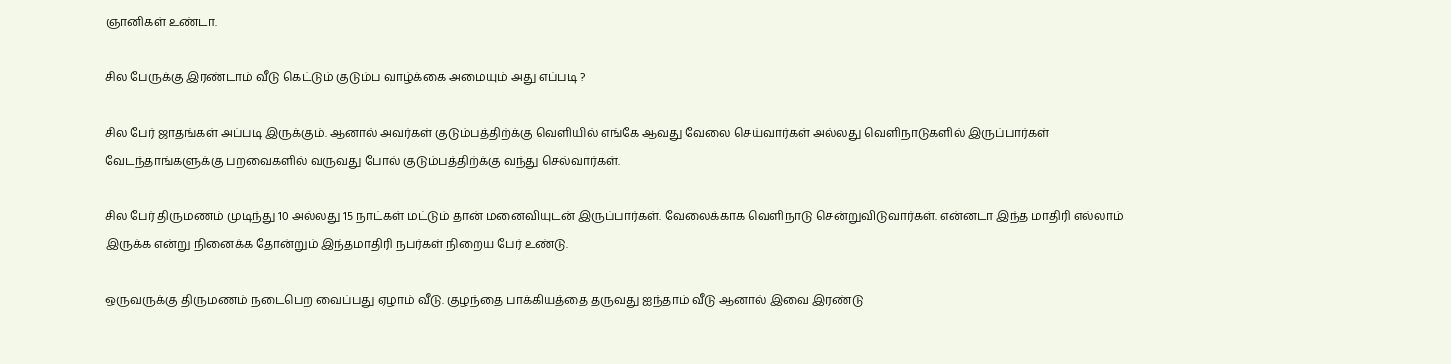ஞானிகள் உண்டா.

சில பேருக்கு இரண்டாம் வீடு கெட்டும் குடும்ப வாழ்க்கை அமையும் அது எப்படி ?

சில பேர் ஜாதங்கள் அப்படி இருக்கும். ஆனால் அவர்கள் குடும்பத்திற்க்கு வெளியில் எங்கே ஆவது வேலை செய்வார்கள் அல்லது வெளிநாடுகளில் இருப்பார்கள் வேடந்தாங்களுக்கு பறவைகளில் வருவது போல் குடும்பத்திற்க்கு வந்து செல்வார்கள்.

சில பேர் திருமணம் முடிந்து 10 அல்லது 15 நாட்கள் மட்டும் தான் மனைவியுடன் இருப்பார்கள். வேலைக்காக வெளிநாடு சென்றுவிடுவார்கள். என்னடா இந்த மாதிரி எல்லாம் இருக்க என்று நினைக்க தோன்றும் இந்தமாதிரி நபர்கள் நிறைய பேர் உண்டு.

ஒருவருக்கு திருமணம் நடைபெற வைப்பது ஏழாம் வீடு. குழந்தை பாக்கியத்தை தருவது ஐந்தாம் வீடு ஆனால் இவை இரண்டு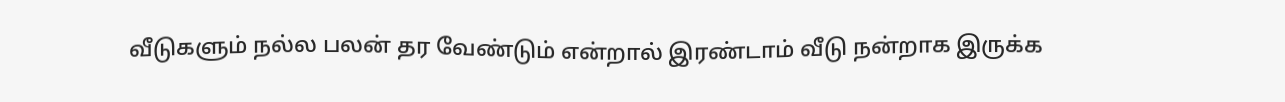வீடுகளும் நல்ல பலன் தர வேண்டும் என்றால் இரண்டாம் வீடு நன்றாக இருக்க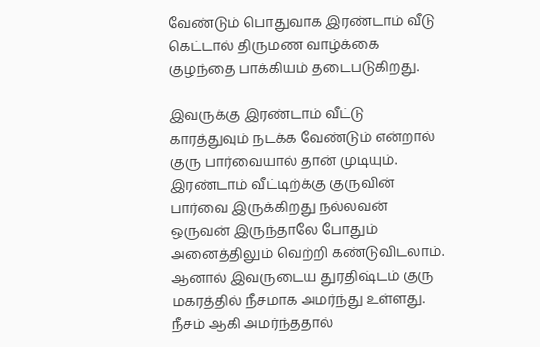வேண்டும் பொதுவாக இரண்டாம் வீடு கெட்டால் திருமண வாழ்க்கை குழந்தை பாக்கியம் தடைபடுகிறது.

இவருக்கு இரண்டாம் வீட்டு காரத்துவும் நடக்க வேண்டும் என்றால் குரு பார்வையால் தான் முடியும். இரண்டாம் வீட்டிற்க்கு குருவின் பார்வை இருக்கிறது நல்லவன் ஒருவன் இருந்தாலே போதும் அனைத்திலும் வெற்றி கண்டுவிடலாம். ஆனால் இவருடைய துரதிஷ்டம் குரு மகரத்தில் நீசமாக அமர்ந்து உள்ளது. நீசம் ஆகி அமர்ந்ததால்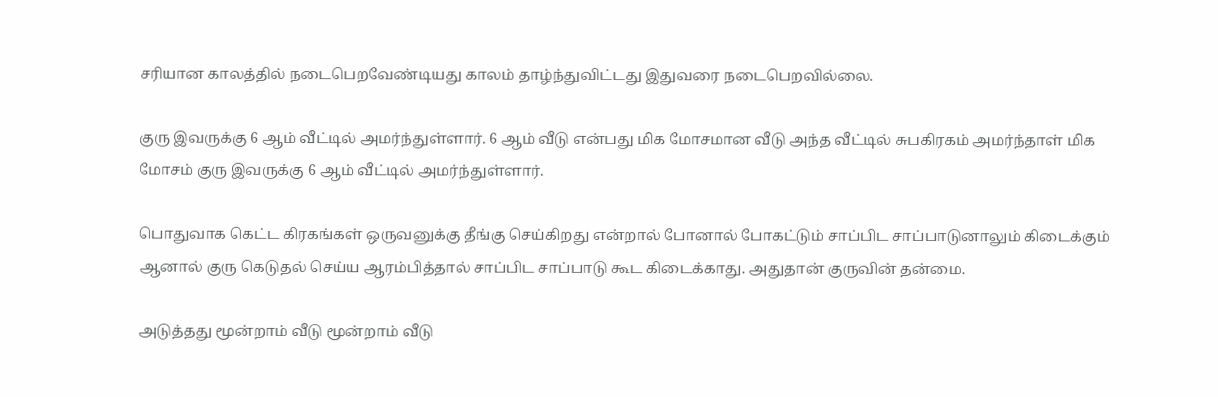சரியான காலத்தில் நடைபெறவேண்டியது காலம் தாழ்ந்துவிட்டது இதுவரை நடைபெறவில்லை.

குரு இவருக்கு 6 ஆம் வீட்டில் அமர்ந்துள்ளார். 6 ஆம் வீடு என்பது மிக மோசமான வீடு அந்த வீட்டில் சுபகிரகம் அமர்ந்தாள் மிக மோசம் குரு இவருக்கு 6 ஆம் வீட்டில் அமர்ந்துள்ளார்.

பொதுவாக கெட்ட கிரகங்கள் ஒருவனுக்கு தீங்கு செய்கிறது என்றால் போனால் போகட்டும் சாப்பிட சாப்பாடுனாலும் கிடைக்கும் ஆனால் குரு கெடுதல் செய்ய ஆரம்பித்தால் சாப்பிட சாப்பாடு கூட கிடைக்காது. அதுதான் குருவின் தன்மை.

அடுத்தது மூன்றாம் வீடு மூன்றாம் வீடு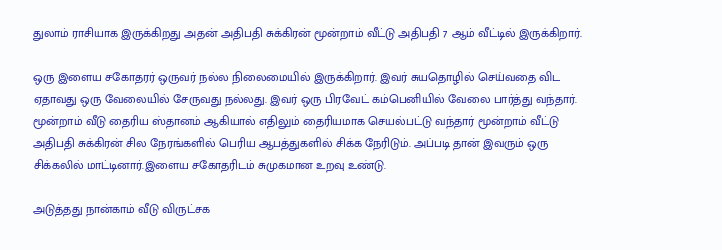துலாம் ராசியாக இருக்கிறது அதன் அதிபதி சுக்கிரன் மூன்றாம் வீட்டு அதிபதி 7 ஆம் வீட்டில் இருக்கிறார்.

ஒரு இளைய சகோதரர் ஒருவர் நல்ல நிலைமையில் இருக்கிறார். இவர் சுயதொழில் செய்வதை விட ஏதாவது ஒரு வேலையில் சேருவது நல்லது. இவர் ஒரு பிரவேட் கம்பெனியில் வேலை பார்த்து வந்தார். மூன்றாம் வீடு தைரிய ஸ்தானம் ஆகியால் எதிலும் தைரியமாக செயல்பட்டு வந்தார் மூன்றாம் வீட்டு அதிபதி சுக்கிரன் சில நேரங்களில் பெரிய ஆபத்துகளில் சிக்க நேரிடும். அப்படி தான் இவரும் ஒரு சிக்கலில் மாட்டினார்.இளைய சகோதரிடம் சுமுகமான உறவு உண்டு.

அடுத்தது நான்காம் வீடு விருட்சக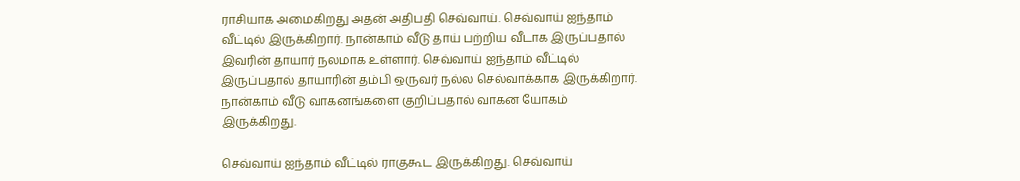ராசியாக அமைகிறது அதன் அதிபதி செவ்வாய். செவ்வாய் ஐந்தாம் வீட்டில் இருக்கிறார். நான்காம் வீடு தாய் பற்றிய வீடாக இருப்பதால் இவரின் தாயார் நலமாக உள்ளார். செவ்வாய் ஐந்தாம் வீட்டில் இருப்பதால் தாயாரின் தம்பி ஒருவர் நல்ல செல்வாக்காக இருக்கிறார். நான்காம் வீடு வாகனங்களை குறிப்பதால் வாகன யோகம் இருக்கிறது.

செவ்வாய் ஐந்தாம் வீட்டில் ராகுகூட இருக்கிறது. செவ்வாய்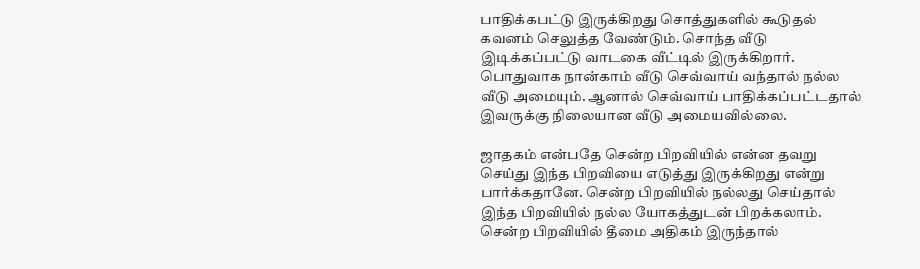பாதிக்கபட்டு இருக்கிறது சொத்துகளில் கூடுதல் கவனம் செலுத்த வேண்டும். சொந்த வீடு இடிக்கப்பட்டு வாடகை வீட்டில் இருக்கிறார். பொதுவாக நான்காம் வீடு செவ்வாய் வந்தால் நல்ல வீடு அமையும். ஆனால் செவ்வாய் பாதிக்கப்பட்டதால் இவருக்கு நிலையான வீடு அமையவில்லை.

ஜாதகம் என்பதே சென்ற பிறவியில் என்ன தவறு செய்து இந்த பிறவியை எடுத்து இருக்கிறது என்று பார்க்கதானே. சென்ற பிறவியில் நல்லது செய்தால் இந்த பிறவியில் நல்ல யோகத்துடன் பிறக்கலாம். சென்ற பிறவியில் தீமை அதிகம் இருந்தால்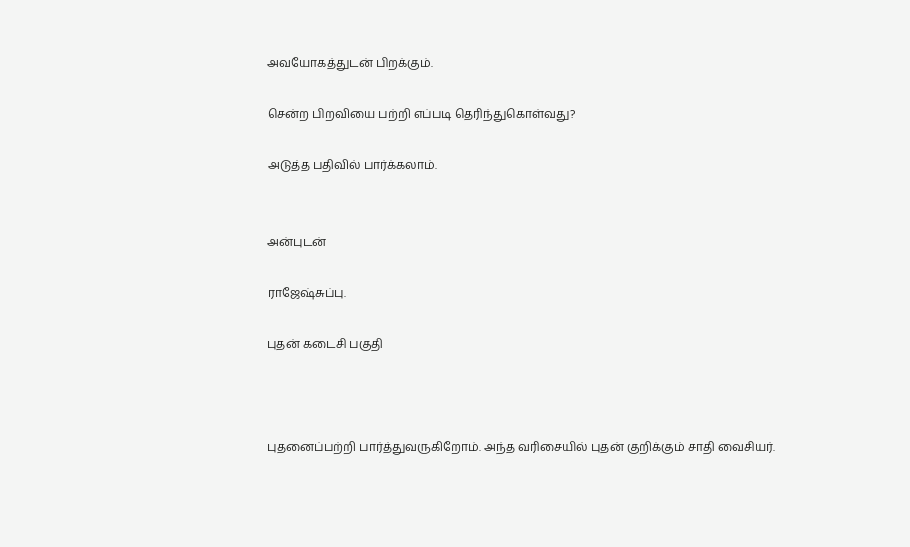அவயோகத்துடன் பிறக்கும்.

சென்ற பிறவியை பற்றி எப்படி தெரிந்துகொள்வது?

அடுத்த பதிவில் பார்க்கலாம்.


அன்புடன்

ராஜேஷ்சுப்பு.

புதன் கடைசி பகுதி



புதனைப்பற்றி பார்த்துவருகிறோம். அந்த வரிசையில் புதன் குறிக்கும் சாதி வைசியர்.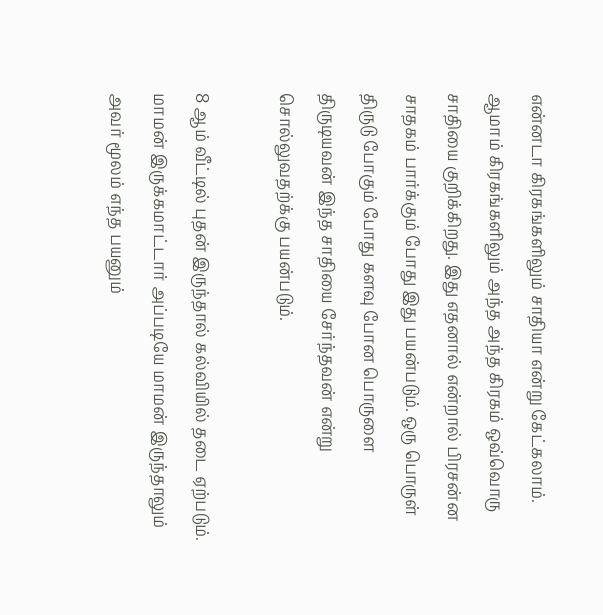என்னடா கிரகங்களிலும் சாதியா என்று கேட்கலாம். ஆமாம் கிரகங்களிலும் அந்த அந்த கிரகம் ஒவ்வொரு சாதியை குறிக்கிறது. இது எதனால் என்றால் பிரசன்ன சாதகம் பார்க்கும் போது இது பயன்படும். ஒரு பொருள் திருடு போகும் போது களவு போன பொருளை திருடியவன் இந்த சாதியை சேர்ந்தவன் என்று சொல்லுவதற்க்கு பயன்படும்.

8 ஆம் வீட்டில் புதன் இருந்தால் கல்வியில் தடை ஏற்படும். மாமன் இருக்கமாட்டார் அப்படியே மாமன் இருந்தாலும் அவர் மூலம் எந்த பயனும்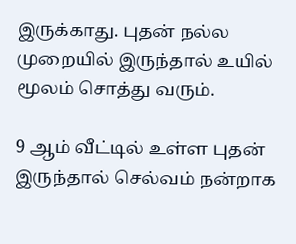இருக்காது. புதன் நல்ல முறையில் இருந்தால் உயில் மூலம் சொத்து வரும்.

9 ஆம் வீட்டில் உள்ள புதன் இருந்தால் செல்வம் நன்றாக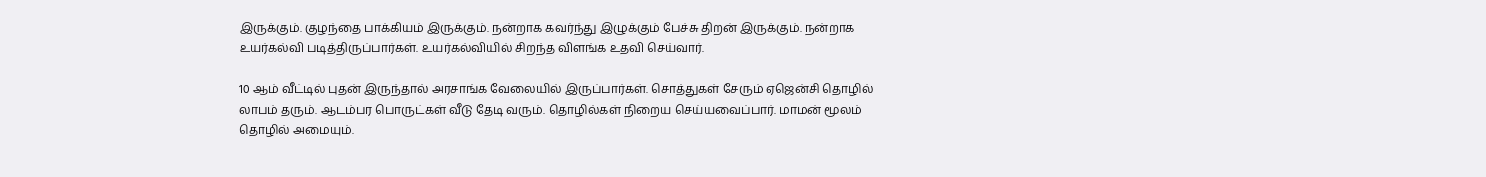இருக்கும். குழந்தை பாக்கியம் இருக்கும். நன்றாக கவர்ந்து இழுக்கும் பேச்சு திறன் இருக்கும். நன்றாக உயர்கல்வி படித்திருப்பார்கள். உயர்கல்வியில் சிறந்த விளங்க உதவி செய்வார்.

10 ஆம் வீட்டில் புதன் இருந்தால் அரசாங்க வேலையில் இருப்பார்கள். சொத்துகள் சேரும் ஏஜென்சி தொழில் லாபம் தரும். ஆடம்பர பொருட்கள் வீடு தேடி வரும். தொழில்கள் நிறைய செய்யவைப்பார். மாமன் மூலம் தொழில் அமையும்.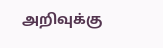அறிவுக்கு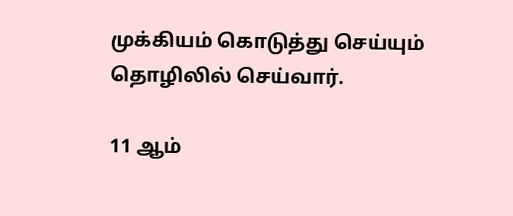முக்கியம் கொடுத்து செய்யும் தொழிலில் செய்வார்.

11 ஆம்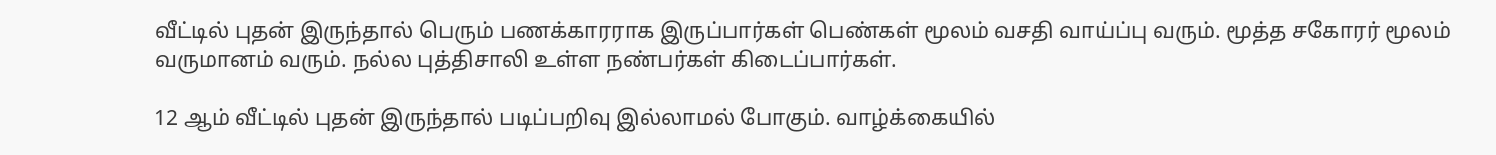வீட்டில் புதன் இருந்தால் பெரும் பணக்காரராக இருப்பார்கள் பெண்கள் மூலம் வசதி வாய்ப்பு வரும். மூத்த சகோரர் மூலம் வருமானம் வரும். நல்ல புத்திசாலி உள்ள நண்பர்கள் கிடைப்பார்கள்.

12 ஆம் வீட்டில் புதன் இருந்தால் படிப்பறிவு இல்லாமல் போகும். வாழ்க்கையில்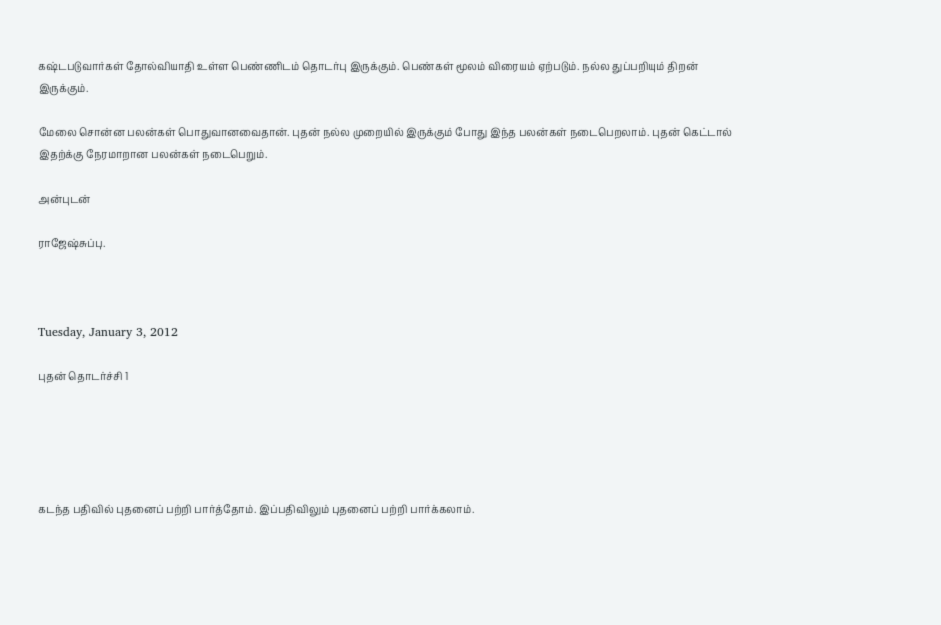கஷ்டபடுவார்கள் தோல்வியாதி உள்ள பெண்ணிடம் தொடர்பு இருக்கும். பெண்கள் மூலம் விரையம் ஏற்படும். நல்ல துப்பறியும் திறன் இருக்கும்.

மேலை சொன்ன பலன்கள் பொதுவானவைதான். புதன் நல்ல முறையில் இருக்கும் போது இந்த பலன்கள் நடைபெறலாம். புதன் கெட்டால் இதற்க்கு நேரமாறான பலன்கள் நடைபெறும்.

அன்புடன்

ராஜேஷ்சுப்பு.



Tuesday, January 3, 2012

புதன் தொடர்ச்சி 1





கடந்த பதிவில் புதனைப் பற்றி பார்த்தோம். இப்பதிவிலும் புதனைப் பற்றி பார்க்கலாம்.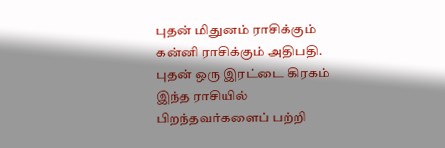புதன் மிதுனம் ராசிக்கும் கன்னி ராசிக்கும் அதிபதி. புதன் ஒரு இரட்டை கிரகம் இந்த ராசியில் பிறந்தவர்களைப் பற்றி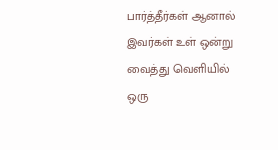பார்த்தீர்கள் ஆனால் இவர்கள் உள் ஒன்று வைத்து வெளியில் ஒரு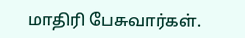மாதிரி பேசுவார்கள்.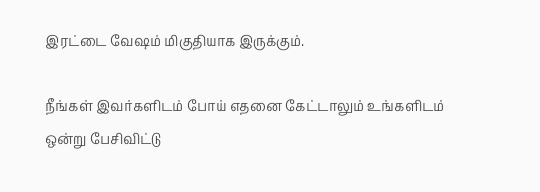இரட்டை வேஷம் மிகுதியாக இருக்கும்.

நீங்கள் இவர்களிடம் போய் எதனை கேட்டாலும் உங்களிடம் ஒன்று பேசிவிட்டு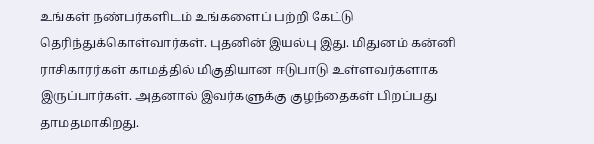உங்கள் நண்பர்களிடம் உங்களைப் பற்றி கேட்டு தெரிந்துக்கொள்வார்கள். புதனின் இயல்பு இது. மிதுனம் கன்னி ராசிகாரர்கள் காமத்தில் மிகுதியான ஈடுபாடு உள்ளவர்களாக இருப்பார்கள். அதனால் இவர்களுக்கு குழந்தைகள் பிறப்பது தாமதமாகிறது.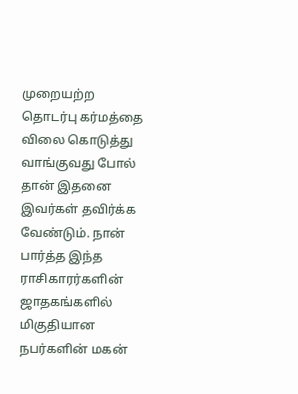முறையற்ற தொடர்பு கர்மத்தை விலை கொடுத்து வாங்குவது போல் தான் இதனை இவர்கள் தவிர்க்க வேண்டும். நான் பார்த்த இந்த ராசிகாரர்களின் ஜாதகங்களில் மிகுதியான நபர்களின் மகன்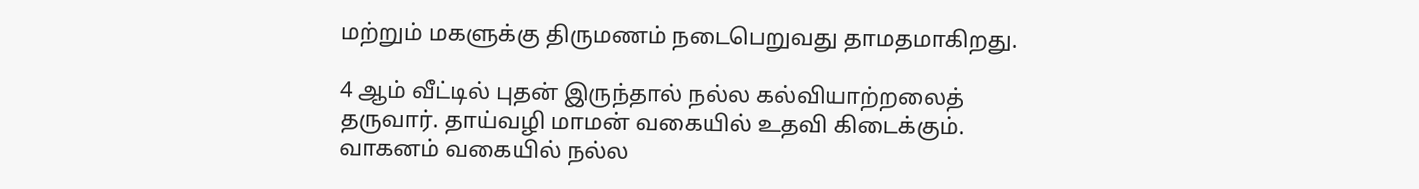மற்றும் மகளுக்கு திருமணம் நடைபெறுவது தாமதமாகிறது.

4 ஆம் வீட்டில் புதன் இருந்தால் நல்ல கல்வியாற்றலைத் தருவார். தாய்வழி மாமன் வகையில் உதவி கிடைக்கும். வாகனம் வகையில் நல்ல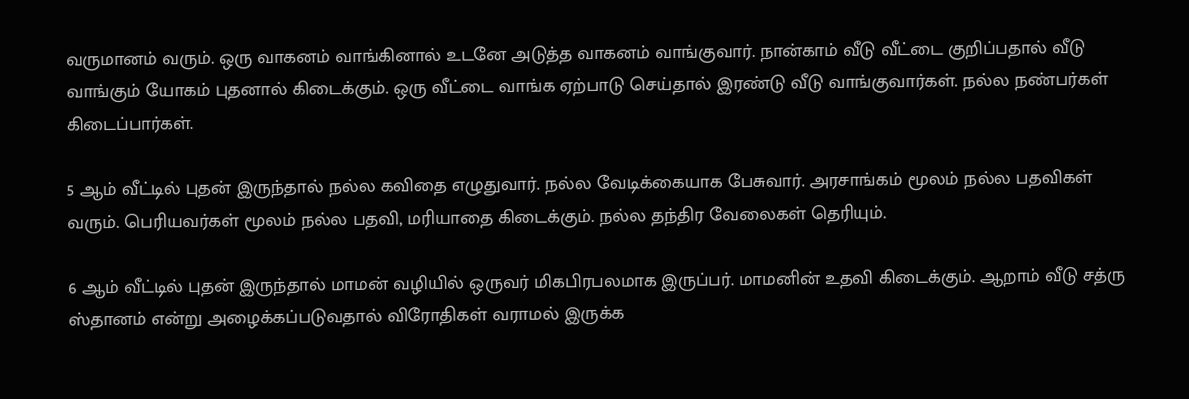வருமானம் வரும். ஒரு வாகனம் வாங்கினால் உடனே அடுத்த வாகனம் வாங்குவார். நான்காம் வீடு வீட்டை குறிப்பதால் வீடு வாங்கும் யோகம் புதனால் கிடைக்கும். ஒரு வீட்டை வாங்க ஏற்பாடு செய்தால் இரண்டு வீடு வாங்குவார்கள். நல்ல நண்பர்கள் கிடைப்பார்கள்.

5 ஆம் வீட்டில் புதன் இருந்தால் நல்ல கவிதை எழுதுவார். நல்ல வேடிக்கையாக பேசுவார். அரசாங்கம் மூலம் நல்ல பதவிகள் வரும். பெரியவர்கள் மூலம் நல்ல பதவி, மரியாதை கிடைக்கும். நல்ல தந்திர வேலைகள் தெரியும்.

6 ஆம் வீட்டில் புதன் இருந்தால் மாமன் வழியில் ஒருவர் மிகபிரபலமாக இருப்பர். மாமனின் உதவி கிடைக்கும். ஆறாம் வீடு சத்ரு ஸ்தானம் என்று அழைக்கப்படுவதால் விரோதிகள் வராமல் இருக்க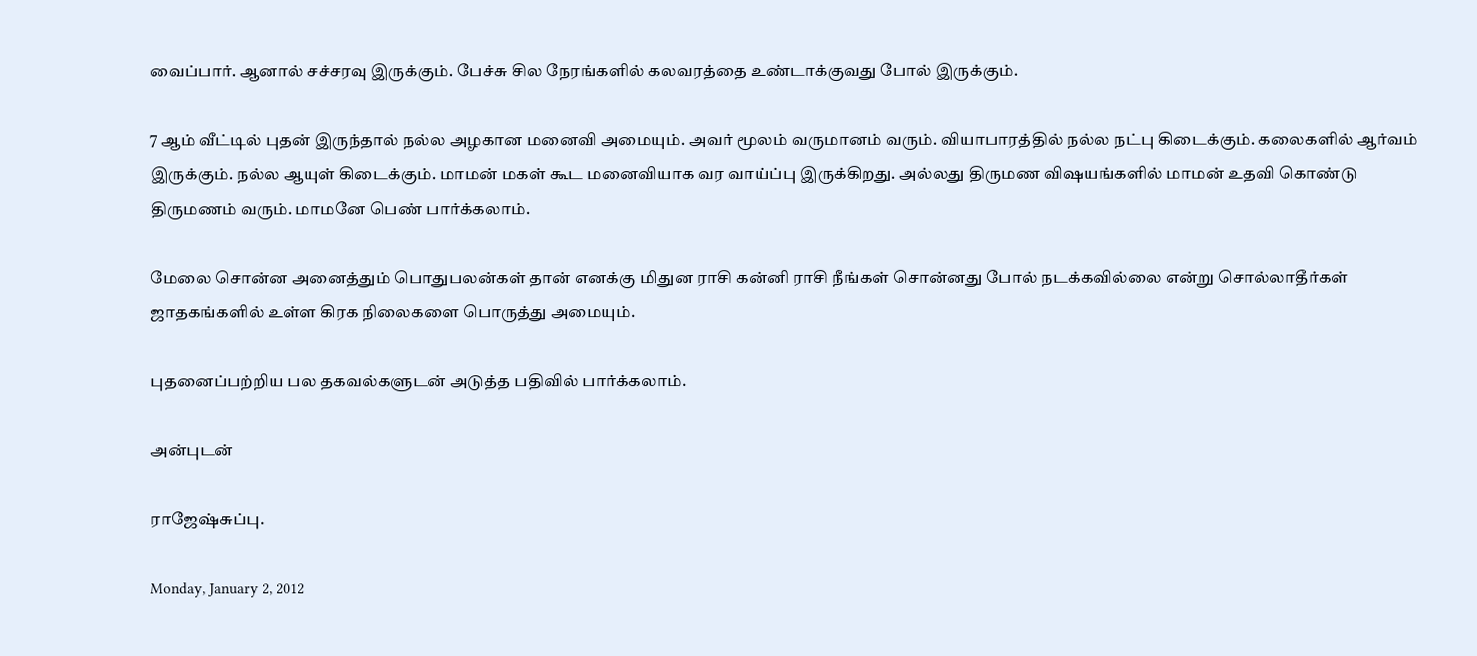வைப்பார். ஆனால் சச்சரவு இருக்கும். பேச்சு சில நேரங்களில் கலவரத்தை உண்டாக்குவது போல் இருக்கும்.

7 ஆம் வீட்டில் புதன் இருந்தால் நல்ல அழகான மனைவி அமையும். அவர் மூலம் வருமானம் வரும். வியாபாரத்தில் நல்ல நட்பு கிடைக்கும். கலைகளில் ஆர்வம் இருக்கும். நல்ல ஆயுள் கிடைக்கும். மாமன் மகள் கூட மனைவியாக வர வாய்ப்பு இருக்கிறது. அல்லது திருமண விஷயங்களில் மாமன் உதவி கொண்டு திருமணம் வரும். மாமனே பெண் பார்க்கலாம்.

மேலை சொன்ன அனைத்தும் பொதுபலன்கள் தான் எனக்கு மிதுன ராசி கன்னி ராசி நீங்கள் சொன்னது போல் நடக்கவில்லை என்று சொல்லாதீர்கள் ஜாதகங்களில் உள்ள கிரக நிலைகளை பொருத்து அமையும்.

புதனைப்பற்றிய பல தகவல்களுடன் அடுத்த பதிவில் பார்க்கலாம்.

அன்புடன்

ராஜேஷ்சுப்பு.

Monday, January 2, 2012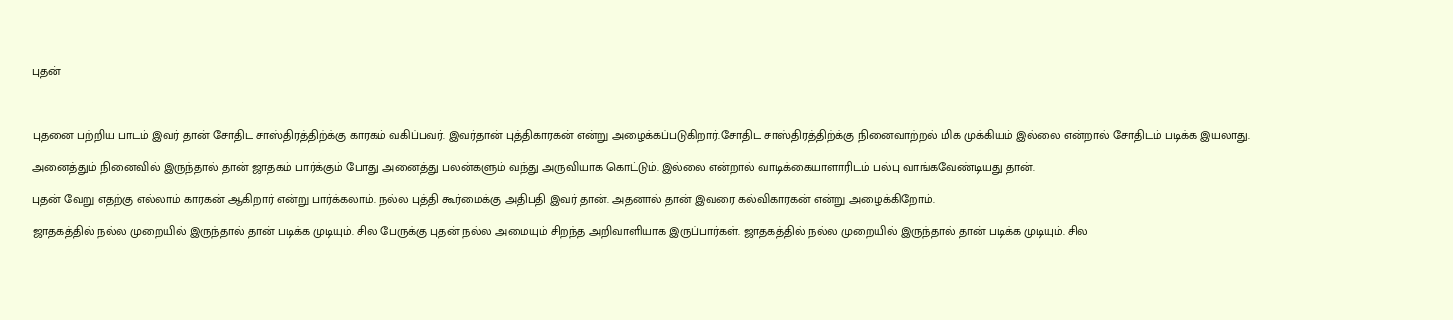புதன்



புதனை பற்றிய பாடம் இவர் தான் சோதிட சாஸ்திரத்திற்க்கு காரகம் வகிப்பவர். இவர்தான் புத்திகாரகன் என்று அழைக்கப்படுகிறார்.சோதிட சாஸ்திரத்திற்க்கு நினைவாற்றல் மிக முக்கியம் இல்லை என்றால் சோதிடம் படிக்க இயலாது.

அனைத்தும் நினைவில் இருந்தால் தான் ஜாதகம் பார்க்கும் போது அனைத்து பலன்களும் வந்து அருவியாக கொட்டும். இல்லை என்றால் வாடிக்கையாளாரிடம் பல்பு வாங்கவேண்டியது தான்.

புதன் வேறு எதற்கு எல்லாம் காரகன் ஆகிறார் என்று பார்க்கலாம். நல்ல புத்தி கூர்மைக்கு அதிபதி இவர் தான். அதனால் தான் இவரை கல்விகாரகன் என்று அழைக்கிறோம்.

ஜாதகத்தில் நல்ல முறையில் இருந்தால் தான் படிக்க முடியும். சில பேருக்கு புதன் நல்ல அமையும் சிறந்த அறிவாளியாக இருப்பார்கள். ஜாதகத்தில் நல்ல முறையில் இருந்தால் தான் படிக்க முடியும். சில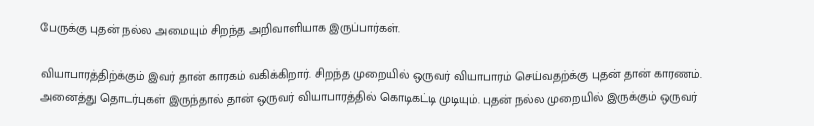பேருக்கு புதன் நல்ல அமையும் சிறந்த அறிவாளியாக இருப்பார்கள்.

வியாபாரத்திற்க்கும் இவர் தான் காரகம் வகிக்கிறார். சிறந்த முறையில் ஒருவர் வியாபாரம் செய்வதற்க்கு புதன் தான் காரணம். அனைத்து தொடர்புகள் இருந்தால் தான் ஒருவர் வியாபாரத்தில் கொடிகட்டி முடியும். புதன் நல்ல முறையில் இருக்கும் ஒருவர்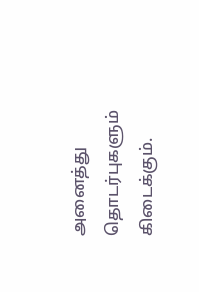அனைத்து தொடர்புகளும் கிடைக்கும்.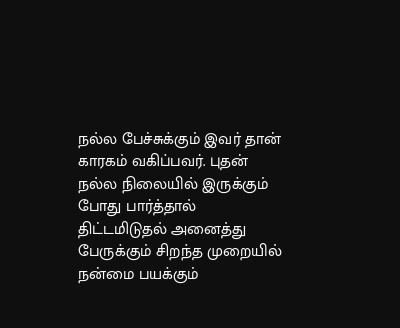நல்ல பேச்சுக்கும் இவர் தான் காரகம் வகிப்பவர். புதன் நல்ல நிலையில் இருக்கும் போது பார்த்தால் திட்டமிடுதல் அனைத்து பேருக்கும் சிறந்த முறையில் நன்மை பயக்கும்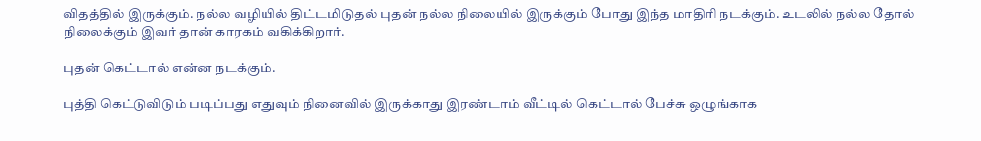விதத்தில் இருக்கும். நல்ல வழியில் திட்டமிடுதல் புதன் நல்ல நிலையில் இருக்கும் போது இந்த மாதிரி நடக்கும். உடலில் நல்ல தோல் நிலைக்கும் இவர் தான் காரகம் வகிக்கிறார்.

புதன் கெட்டால் என்ன நடக்கும்.

புத்தி கெட்டுவிடும் படிப்பது எதுவும் நினைவில் இருக்காது இரண்டாம் வீட்டில் கெட்டால் பேச்சு ஒழுங்காக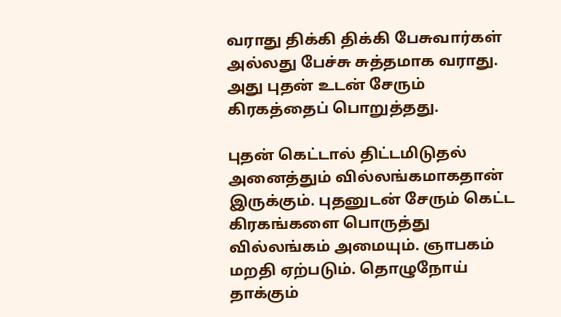வராது திக்கி திக்கி பேசுவார்கள் அல்லது பேச்சு சுத்தமாக வராது. அது புதன் உடன் சேரும் கிரகத்தைப் பொறுத்தது.

புதன் கெட்டால் திட்டமிடுதல் அனைத்தும் வில்லங்கமாகதான் இருக்கும். புதனுடன் சேரும் கெட்ட கிரகங்களை பொருத்து வில்லங்கம் அமையும். ஞாபகம் மறதி ஏற்படும். தொழுநோய் தாக்கும்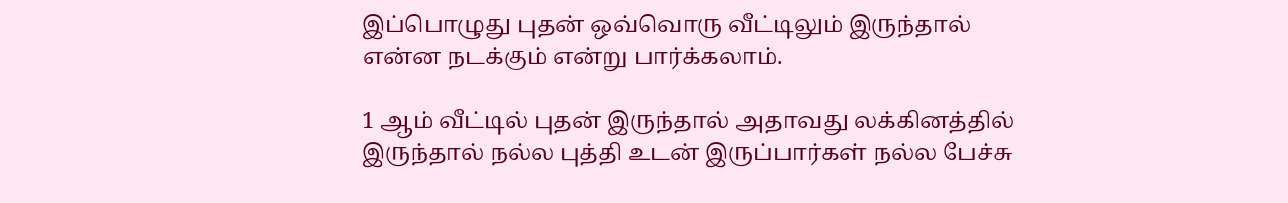இப்பொழுது புதன் ஒவ்வொரு வீட்டிலும் இருந்தால் என்ன நடக்கும் என்று பார்க்கலாம்.

1 ஆம் வீட்டில் புதன் இருந்தால் அதாவது லக்கினத்தில் இருந்தால் நல்ல புத்தி உடன் இருப்பார்கள் நல்ல பேச்சு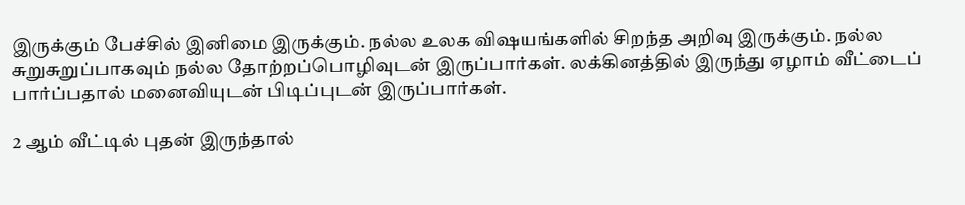இருக்கும் பேச்சில் இனிமை இருக்கும். நல்ல உலக விஷயங்களில் சிறந்த அறிவு இருக்கும். நல்ல சுறுசுறுப்பாகவும் நல்ல தோற்றப்பொழிவுடன் இருப்பார்கள். லக்கினத்தில் இருந்து ஏழாம் வீட்டைப் பார்ப்பதால் மனைவியுடன் பிடிப்புடன் இருப்பார்கள்.

2 ஆம் வீட்டில் புதன் இருந்தால்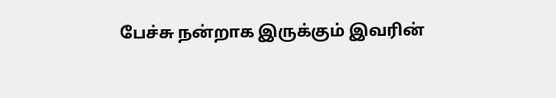பேச்சு நன்றாக இருக்கும் இவரின்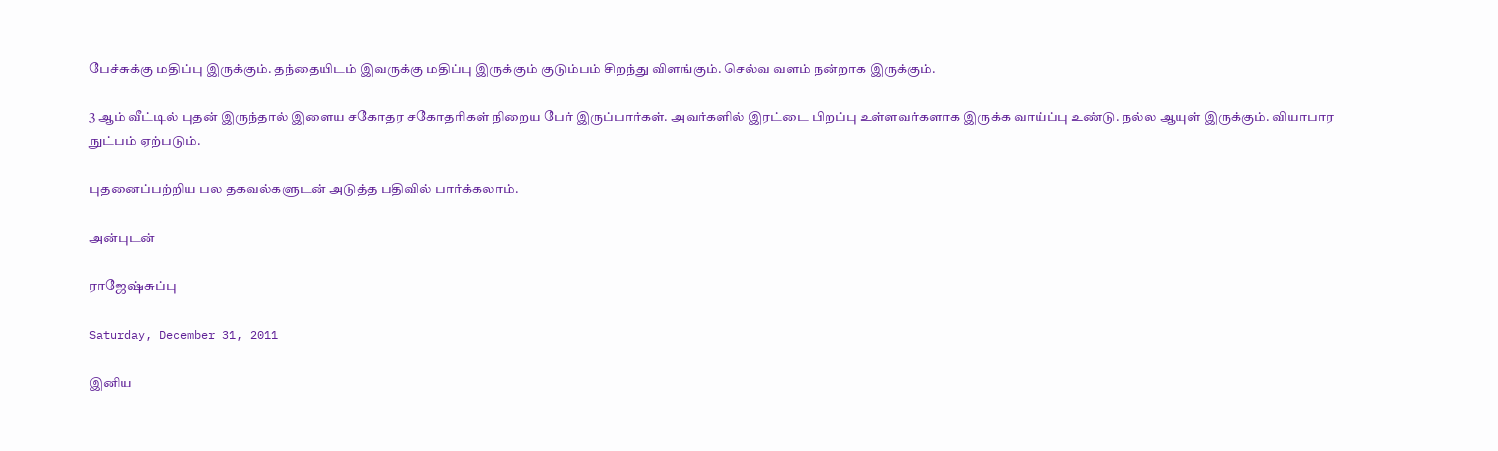பேச்சுக்கு மதிப்பு இருக்கும். தந்தையிடம் இவருக்கு மதிப்பு இருக்கும் குடும்பம் சிறந்து விளங்கும். செல்வ வளம் நன்றாக இருக்கும்.

3 ஆம் வீட்டில் புதன் இருந்தால் இளைய சகோதர சகோதரிகள் நிறைய பேர் இருப்பார்கள். அவர்களில் இரட்டை பிறப்பு உள்ளவர்களாக இருக்க வாய்ப்பு உண்டு. நல்ல ஆயுள் இருக்கும். வியாபார நுட்பம் ஏற்படும்.

புதனைப்பற்றிய பல தகவல்களுடன் அடுத்த பதிவில் பார்க்கலாம்.

அன்புடன்

ராஜேஷ்சுப்பு

Saturday, December 31, 2011

இனிய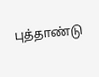புத்தாண்டு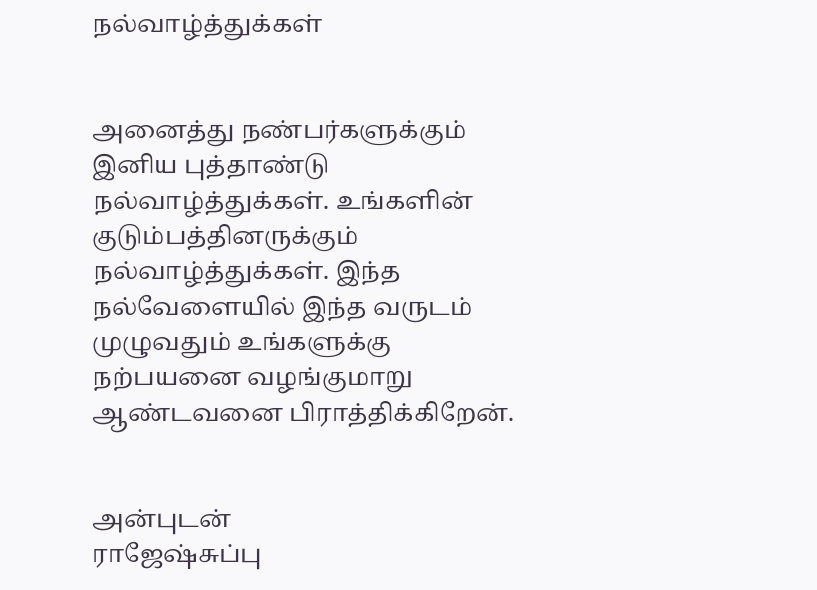நல்வாழ்த்துக்கள்


அனைத்து நண்பர்களுக்கும் இனிய புத்தாண்டு நல்வாழ்த்துக்கள். உங்களின் குடும்பத்தினருக்கும் நல்வாழ்த்துக்கள். இந்த நல்வேளையில் இந்த வருடம் முழுவதும் உங்களுக்கு நற்பயனை வழங்குமாறு ஆண்டவனை பிராத்திக்கிறேன்.


அன்புடன்
ராஜேஷ்சுப்பு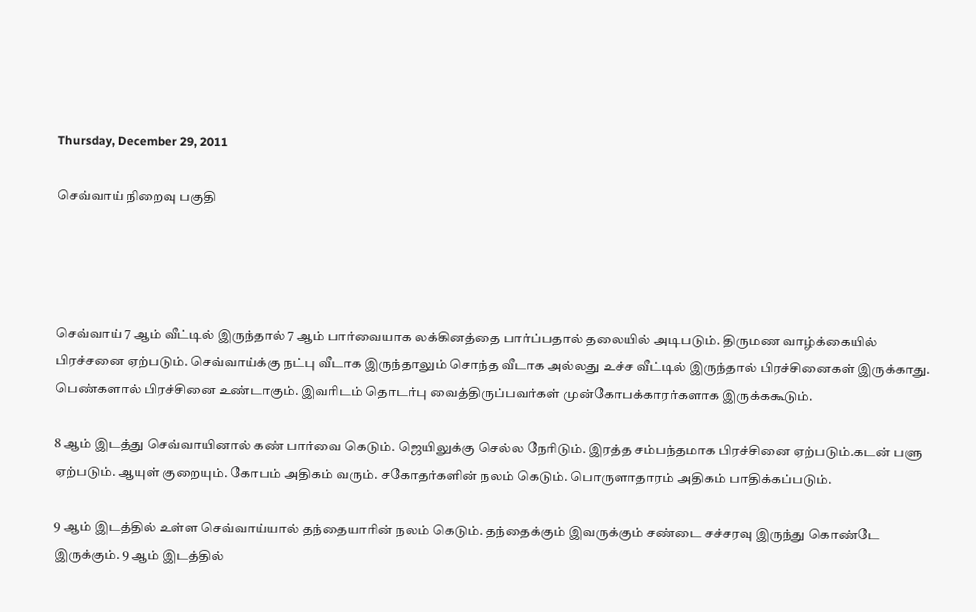Thursday, December 29, 2011

செவ்வாய் நிறைவு பகுதி




செவ்வாய் 7 ஆம் வீட்டில் இருந்தால் 7 ஆம் பார்வையாக லக்கினத்தை பார்ப்பதால் தலையில் அடிபடும். திருமண வாழ்க்கையில் பிரச்சனை ஏற்படும். செவ்வாய்க்கு நட்பு வீடாக இருந்தாலும் சொந்த வீடாக அல்லது உச்ச வீட்டில் இருந்தால் பிரச்சினைகள் இருக்காது. பெண்களால் பிரச்சினை உண்டாகும். இவரிடம் தொடர்பு வைத்திருப்பவர்கள் முன்கோபக்காரர்களாக இருக்ககூடும்.

8 ஆம் இடத்து செவ்வாயினால் கண் பார்வை கெடும். ஜெயிலுக்கு செல்ல நேரிடும். இரத்த சம்பந்தமாக பிரச்சினை ஏற்படும்.கடன் பளு ஏற்படும். ஆயுள் குறையும். கோபம் அதிகம் வரும். சகோதர்களின் நலம் கெடும். பொருளாதாரம் அதிகம் பாதிக்கப்படும்.

9 ஆம் இடத்தில் உள்ள செவ்வாய்யால் தந்தையாரின் நலம் கெடும். தந்தைக்கும் இவருக்கும் சண்டை சச்சரவு இருந்து கொண்டே இருக்கும். 9 ஆம் இடத்தில்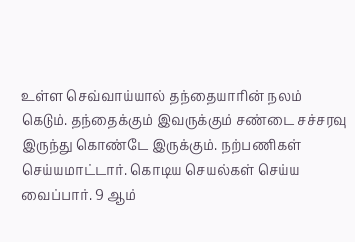உள்ள செவ்வாய்யால் தந்தையாரின் நலம் கெடும். தந்தைக்கும் இவருக்கும் சண்டை சச்சரவு இருந்து கொண்டே இருக்கும். நற்பணிகள் செய்யமாட்டார். கொடிய செயல்கள் செய்ய வைப்பார். 9 ஆம்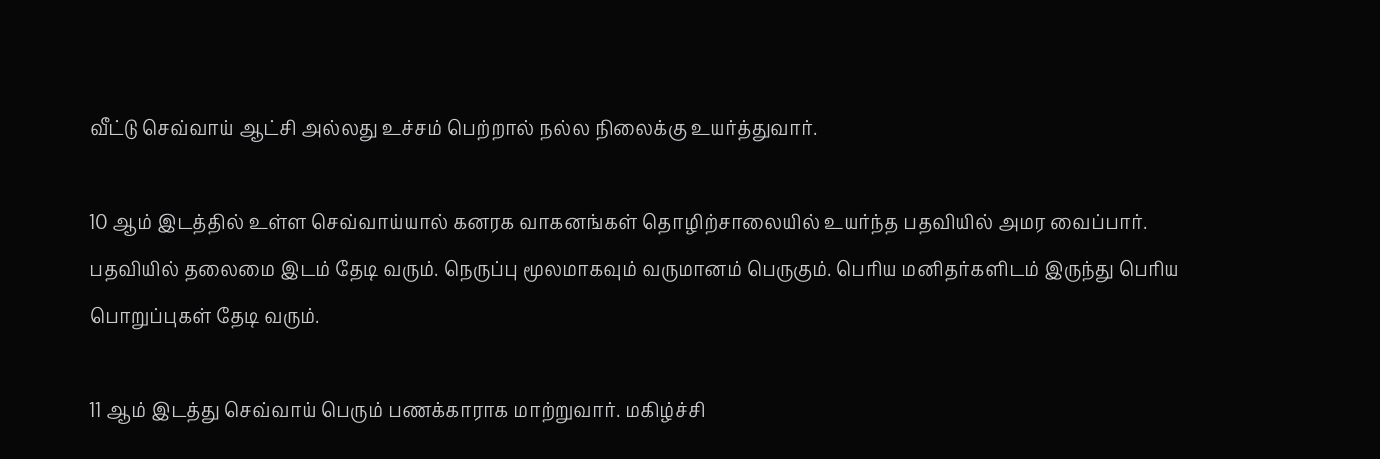வீட்டு செவ்வாய் ஆட்சி அல்லது உச்சம் பெற்றால் நல்ல நிலைக்கு உயர்த்துவார்.

10 ஆம் இடத்தில் உள்ள செவ்வாய்யால் கனரக வாகனங்கள் தொழிற்சாலையில் உயர்ந்த பதவியில் அமர வைப்பார். பதவியில் தலைமை இடம் தேடி வரும். நெருப்பு மூலமாகவும் வருமானம் பெருகும். பெரிய மனிதர்களிடம் இருந்து பெரிய பொறுப்புகள் தேடி வரும்.

11 ஆம் இடத்து செவ்வாய் பெரும் பணக்காராக மாற்றுவார். மகிழ்ச்சி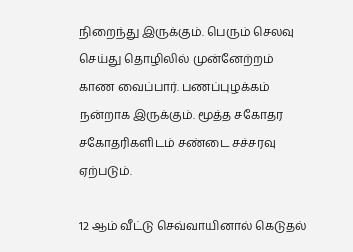நிறைந்து இருக்கும். பெரும் செலவு செய்து தொழிலில் முன்னேற்றம் காண வைப்பார். பணப்புழக்கம் நன்றாக இருக்கும். மூத்த சகோதர சகோதரிகளிடம் சண்டை சச்சரவு ஏற்படும்.

12 ஆம் வீட்டு செவ்வாயினால் கெடுதல்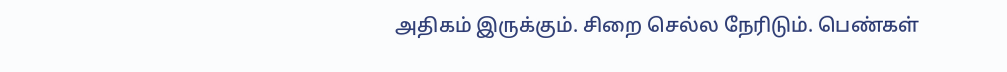அதிகம் இருக்கும். சிறை செல்ல நேரிடும். பெண்கள்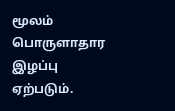மூலம் பொருளாதார இழப்பு ஏற்படும்.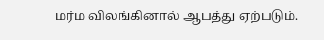மர்ம விலங்கினால் ஆபத்து ஏற்படும்.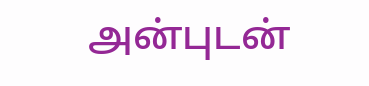அன்புடன்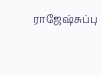ராஜேஷ்சுப்பு